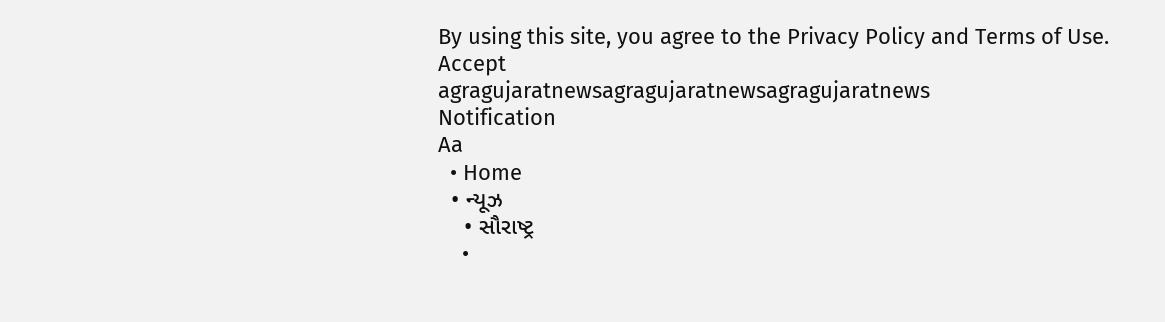By using this site, you agree to the Privacy Policy and Terms of Use.
Accept
agragujaratnewsagragujaratnewsagragujaratnews
Notification
Aa
  • Home
  • ન્યૂઝ
    • સૌરાષ્ટ્ર
    •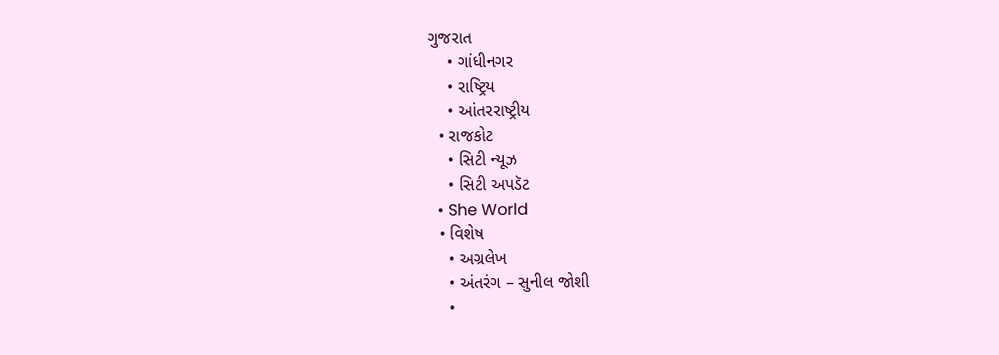ગુજરાત
    • ગાંધીનગર
    • રાષ્ટ્રિય
    • આંતરરાષ્ટ્રીય
  • રાજકોટ
    • સિટી ન્યૂઝ
    • સિટી અપડૅટ
  • She World
  • વિશેષ
    • અગ્રલેખ
    • અંતરંગ – સુનીલ જોશી
    •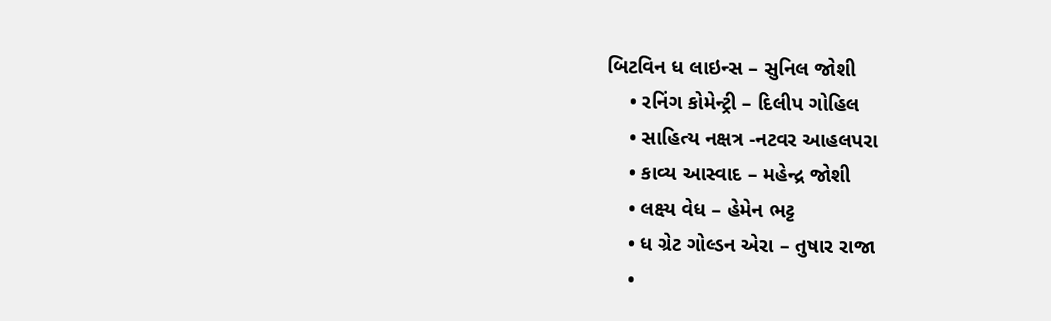બિટવિન ધ લાઇન્સ – સુનિલ જોશી
    • રનિંગ કોમેન્ટ્રી – દિલીપ ગોહિલ
    • સાહિત્ય નક્ષત્ર -નટવર આહલપરા
    • કાવ્ય આસ્વાદ – મહેન્દ્ર જોશી
    • લક્ષ્ય વેધ – હેમેન ભટ્ટ
    • ધ ગ્રેટ ગોલ્ડન એરા – તુષાર રાજા
    •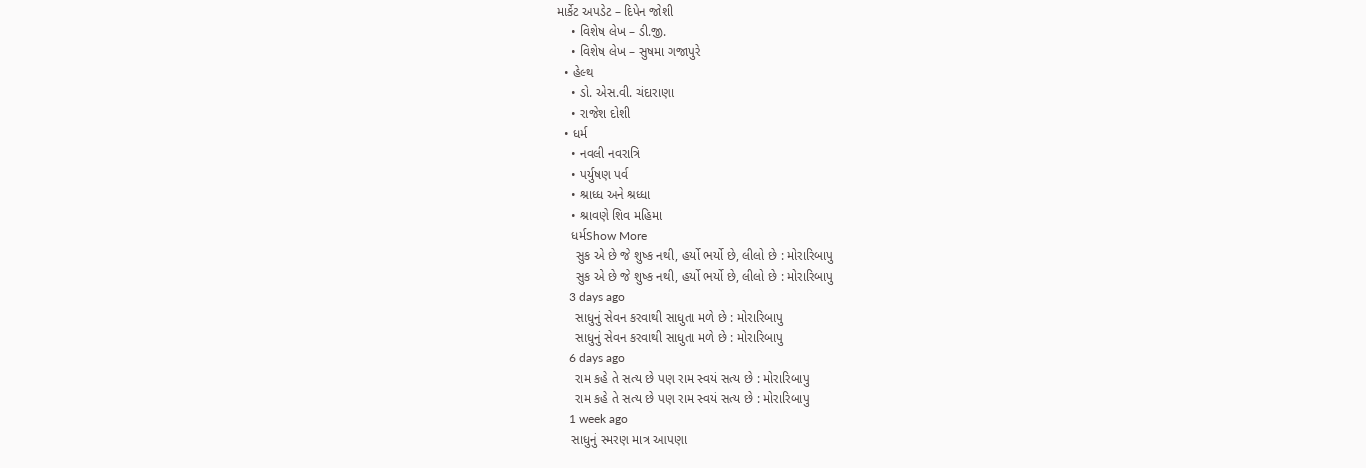માર્કેટ અપડેટ – દિપેન જોશી
    • વિશેષ લેખ – ડી.જી.
    • વિશેષ લેખ – સુષમા ગજાપુરે
  • હેલ્થ
    • ડો. એસ.વી. ચંદારાણા
    • રાજેશ દોશી
  • ધર્મ
    • નવલી નવરાત્રિ
    • પર્યુષણ પર્વ
    • શ્રાધ્ધ અને શ્રધ્ધા
    • શ્રાવણે શિવ મહિમા
    ધર્મShow More
     સુક એ છે જે શુષ્ક નથી, હર્યો ભર્યો છે, લીલો છે : મોરારિબાપુ
     સુક એ છે જે શુષ્ક નથી, હર્યો ભર્યો છે, લીલો છે : મોરારિબાપુ
    3 days ago
     સાધુનું સેવન કરવાથી સાધુતા મળે છે : મોરારિબાપુ
     સાધુનું સેવન કરવાથી સાધુતા મળે છે : મોરારિબાપુ
    6 days ago
     રામ કહે તે સત્ય છે પણ રામ સ્વયં સત્ય છે : મોરારિબાપુ
     રામ કહે તે સત્ય છે પણ રામ સ્વયં સત્ય છે : મોરારિબાપુ
    1 week ago
    સાધુનું સ્મરણ માત્ર આપણા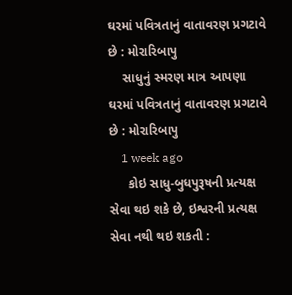ઘરમાં પવિત્રતાનું વાતાવરણ પ્રગટાવે છે : મોરારિબાપુ
    સાધુનું સ્મરણ માત્ર આપણા ઘરમાં પવિત્રતાનું વાતાવરણ પ્રગટાવે છે : મોરારિબાપુ
    1 week ago
     કોઇ સાધુ-બુધપુરૂષની પ્રત્યક્ષ સેવા થઇ શકે છે, ઇશ્વરની પ્રત્યક્ષ સેવા નથી થઇ શકતી :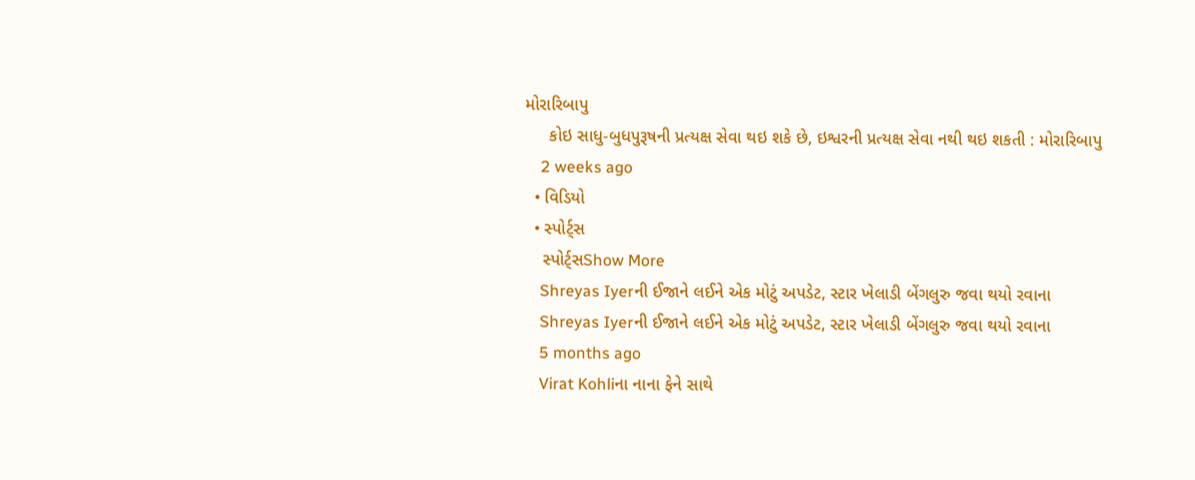મોરારિબાપુ
     કોઇ સાધુ-બુધપુરૂષની પ્રત્યક્ષ સેવા થઇ શકે છે, ઇશ્વરની પ્રત્યક્ષ સેવા નથી થઇ શકતી : મોરારિબાપુ
    2 weeks ago
  • વિડિયો
  • સ્પોર્ટ્સ
    સ્પોર્ટ્સShow More
    Shreyas Iyerની ઈજાને લઈને એક મોટું અપડેટ, સ્ટાર ખેલાડી બેંગલુરુ જવા થયો રવાના
    Shreyas Iyerની ઈજાને લઈને એક મોટું અપડેટ, સ્ટાર ખેલાડી બેંગલુરુ જવા થયો રવાના
    5 months ago
    Virat Kohliના નાના ફેને સાથે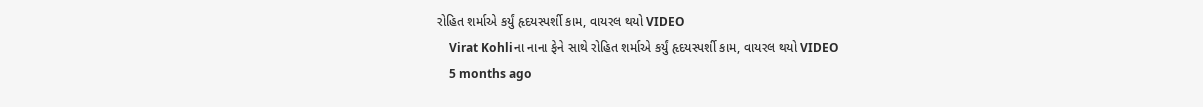રોહિત શર્માએ કર્યું હૃદયસ્પર્શી કામ, વાયરલ થયો VIDEO
    Virat Kohliના નાના ફેને સાથે રોહિત શર્માએ કર્યું હૃદયસ્પર્શી કામ, વાયરલ થયો VIDEO
    5 months ago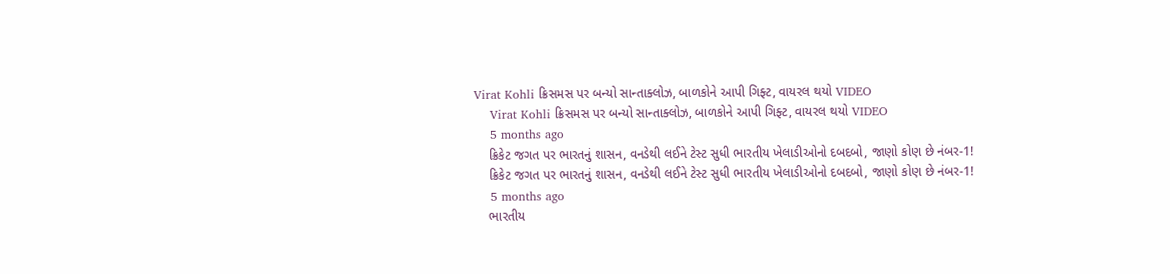Virat Kohli ક્રિસમસ પર બન્યો સાન્તાક્લોઝ, બાળકોને આપી ગિફ્ટ, વાયરલ થયો VIDEO
    Virat Kohli ક્રિસમસ પર બન્યો સાન્તાક્લોઝ, બાળકોને આપી ગિફ્ટ, વાયરલ થયો VIDEO
    5 months ago
    ક્રિકેટ જગત પર ભારતનું શાસન, વનડેથી લઈને ટેસ્ટ સુધી ભારતીય ખેલાડીઓનો દબદબો, જાણો કોણ છે નંબર-1!
    ક્રિકેટ જગત પર ભારતનું શાસન, વનડેથી લઈને ટેસ્ટ સુધી ભારતીય ખેલાડીઓનો દબદબો, જાણો કોણ છે નંબર-1!
    5 months ago
    ભારતીય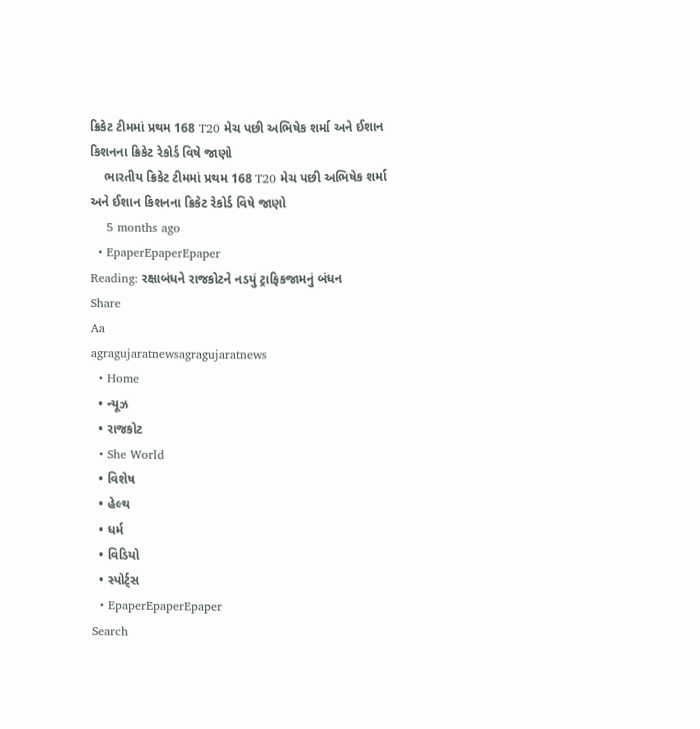ક્રિકેટ ટીમમાં પ્રથમ 168 T20 મેચ પછી અભિષેક શર્મા અને ઈશાન કિશનના ક્રિકેટ રેકોર્ડ વિષે જાણો
    ભારતીય ક્રિકેટ ટીમમાં પ્રથમ 168 T20 મેચ પછી અભિષેક શર્મા અને ઈશાન કિશનના ક્રિકેટ રેકોર્ડ વિષે જાણો
    5 months ago
  • EpaperEpaperEpaper
Reading: રક્ષાબંધને રાજકોટને નડયું ટ્રાફિકજામનું બંધન
Share
Aa
agragujaratnewsagragujaratnews
  • Home
  • ન્યૂઝ
  • રાજકોટ
  • She World
  • વિશેષ
  • હેલ્થ
  • ધર્મ
  • વિડિયો
  • સ્પોર્ટ્સ
  • EpaperEpaperEpaper
Search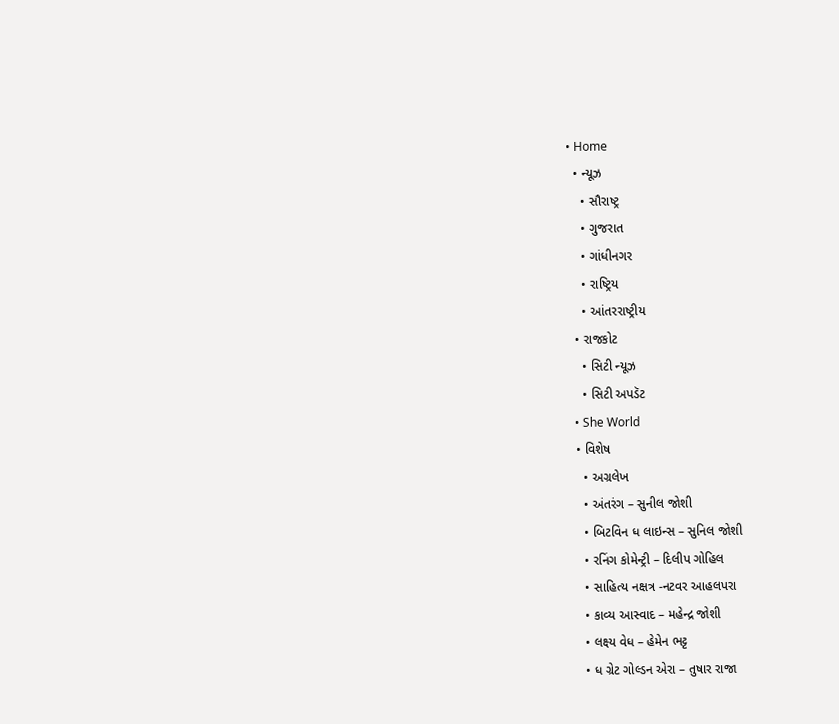• Home
  • ન્યૂઝ
    • સૌરાષ્ટ્ર
    • ગુજરાત
    • ગાંધીનગર
    • રાષ્ટ્રિય
    • આંતરરાષ્ટ્રીય
  • રાજકોટ
    • સિટી ન્યૂઝ
    • સિટી અપડૅટ
  • She World
  • વિશેષ
    • અગ્રલેખ
    • અંતરંગ – સુનીલ જોશી
    • બિટવિન ધ લાઇન્સ – સુનિલ જોશી
    • રનિંગ કોમેન્ટ્રી – દિલીપ ગોહિલ
    • સાહિત્ય નક્ષત્ર -નટવર આહલપરા
    • કાવ્ય આસ્વાદ – મહેન્દ્ર જોશી
    • લક્ષ્ય વેધ – હેમેન ભટ્ટ
    • ધ ગ્રેટ ગોલ્ડન એરા – તુષાર રાજા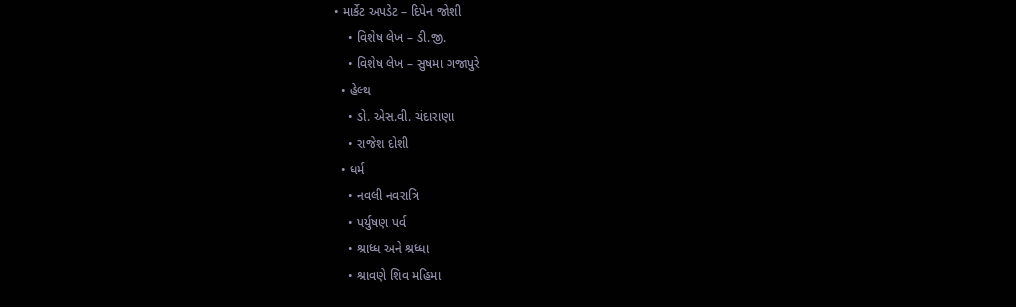• માર્કેટ અપડેટ – દિપેન જોશી
    • વિશેષ લેખ – ડી.જી.
    • વિશેષ લેખ – સુષમા ગજાપુરે
  • હેલ્થ
    • ડો. એસ.વી. ચંદારાણા
    • રાજેશ દોશી
  • ધર્મ
    • નવલી નવરાત્રિ
    • પર્યુષણ પર્વ
    • શ્રાધ્ધ અને શ્રધ્ધા
    • શ્રાવણે શિવ મહિમા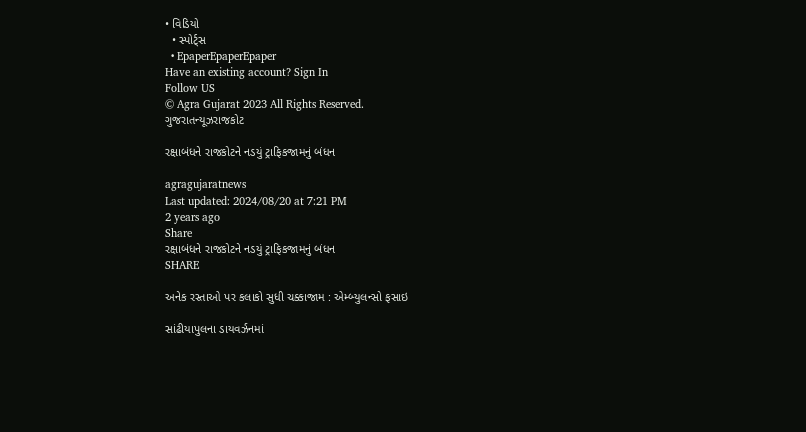• વિડિયો
  • સ્પોર્ટ્સ
  • EpaperEpaperEpaper
Have an existing account? Sign In
Follow US
© Agra Gujarat 2023 All Rights Reserved.
ગુજરાતન્યૂઝરાજકોટ

રક્ષાબંધને રાજકોટને નડયું ટ્રાફિકજામનું બંધન

agragujaratnews
Last updated: 2024/08/20 at 7:21 PM
2 years ago
Share
રક્ષાબંધને રાજકોટને નડયું ટ્રાફિકજામનું બંધન
SHARE

અનેક રસ્તાઓ પર કલાકો સુધી ચક્કાજામ : એમ્બ્યુલન્સો ફસાઇ

સાંઢીયાપુલના ડાયવર્ઝનમાં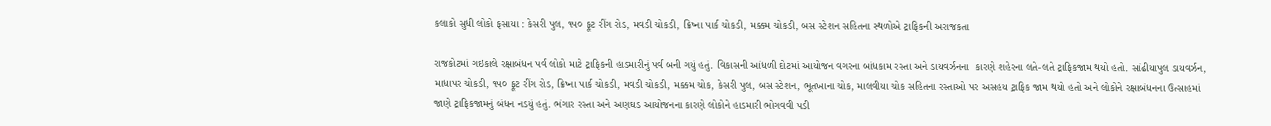કલાકો સુધી લોકો ફસાયા : કેસરી પુલ, ૧૫૦ ફૂટ રીંગ રોડ, મવડી ચોકડી, ક્રિષ્ના પાર્ક ચોકડી, મક્કમ ચોકડી, બસ સ્ટેશન સહિતના સ્થળોએ ટ્રાફિકની અરાજકતા

રાજકોટમાં ગઇકાલે રક્ષાબંધન પર્વ લોકો માટે ટ્રાફિકની હાડમારીનું પર્વ બની ગયું હતું. વિકાસની આંધળી દોટમાં આયોજન વગરના બાંધકામ રસ્તા અને ડાયવર્ઝનના  કારણે શહેરના લતે-લતે ટ્રાફિકજામ થયો હતો. સાંઢીયાપુલ ડાયવર્ઝન, માધાપર ચોકડી, ૧૫૦ ફૂટ રીંગ રોડ, ક્રિષ્ના પાર્ક ચોકડી, મવડી ચોકડી, મક્કમ ચોક, કેસરી પુલ, બસ સ્ટેશન, ભૂતખાના ચોક, માલવીયા ચોક સહિતના રસ્તાઓ પર અસહય ટ્રાફિક જામ થયો હતો અને લોકોને રક્ષાબંધનના ઉત્સાહમાં જાણે ટ્રાફિકજામનું બંધન નડયું હતું. ભંગાર રસ્તા અને અણઘડ આયોજનના કારણે લોકોને હાડમારી ભોગવવી પડી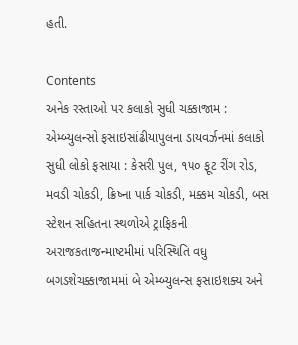હતી.

Contents
અનેક રસ્તાઓ પર કલાકો સુધી ચક્કાજામ : એમ્બ્યુલન્સો ફસાઇસાંઢીયાપુલના ડાયવર્ઝનમાં કલાકો સુધી લોકો ફસાયા : કેસરી પુલ, ૧૫૦ ફૂટ રીંગ રોડ, મવડી ચોકડી, ક્રિષ્ના પાર્ક ચોકડી, મક્કમ ચોકડી, બસ સ્ટેશન સહિતના સ્થળોએ ટ્રાફિકની અરાજકતાજન્માષ્ટમીમાં પરિસ્થિતિ વધુ બગડશેચક્કાજામમાં બે એમ્બ્યુલન્સ ફસાઇશક્ય અને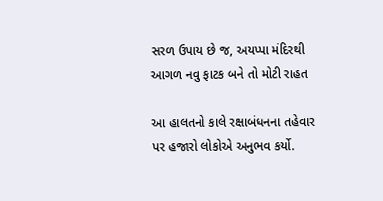સરળ ઉપાય છે જ, અયપ્પા મંદિરથી આગળ નવુ ફાટક બને તો મોટી રાહત

આ હાલતનો કાલે રક્ષાબંધનના તહેવાર પર હજારો લોકોએ અનુભવ કર્યો.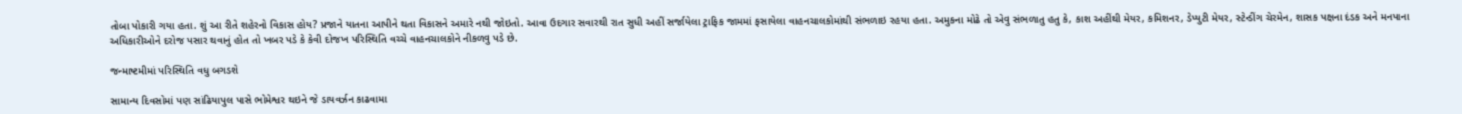તોબા પોકારી ગયા હતા. શું આ રીતે શહેરનો વિકાસ હોય? પ્રજાને યાતના આપીને થતા વિકાસને અમારે નથી જોઇતો. આવા ઉદગાર સવારથી રાત સુધી અહીં સર્જાયેલા ટ્રાફિક જામમાં ફસાયેલા વાહનચાલકોમાંથી સંભળાઇ રહયા હતા. અમુકના મોઢે તો એવુ સંભળાતુ હતુ કે, કાશ અહીંથી મેયર, કમિશનર, ડેપ્યુટી મેયર, સ્ટેન્ડીંગ ચેરમેન, શાસક પક્ષના દંડક અને મનપાના અધિકારીઓને દરોજ પસાર થવાનું હોત તો ખબર પડે કે કેવી દોજખ પરિસ્થિતિ વચ્ચે વાહનચાલકોને નીકળવુ પડે છે.

જન્માષ્ટમીમાં પરિસ્થિતિ વધુ બગડશે

સામાન્ય દિવસોમાં પણ સાંઢિયાપુલ પાસે ભોમેશ્વર થઇને જે ડાયવર્ઝન કાઢવામા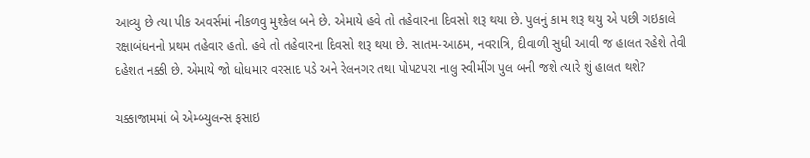આવ્યુ છે ત્યા પીક અવર્સમાં નીકળવુ મુશ્કેલ બને છે. એમાયે હવે તો તહેવારના દિવસો શરૂ થયા છે. પુલનું કામ શરૂ થયુ એ પછી ગઇકાલે રક્ષાબંધનનો પ્રથમ તહેવાર હતો. હવે તો તહેવારના દિવસો શરૂ થયા છે. સાતમ-આઠમ, નવરાત્રિ, દીવાળી સુધી આવી જ હાલત રહેશે તેવી દહેશત નક્કી છે. એમાયે જો ધોધમાર વરસાદ પડે અને રેલનગર તથા પોપટપરા નાલુ સ્વીમીંગ પુલ બની જશે ત્યારે શું હાલત થશે?

ચક્કાજામમાં બે એમ્બ્યુલન્સ ફસાઇ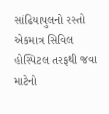સાંઢિયાપુલનો રસ્તો એકમાત્ર સિવિલ હોસ્પિટલ તરફથી જવા માટેનો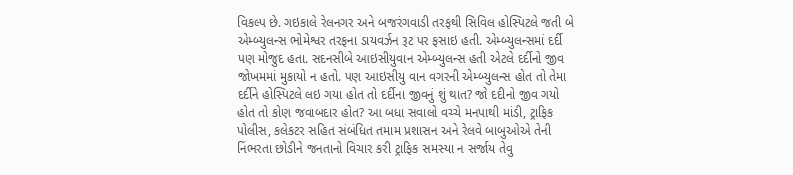વિકલ્પ છે. ગઇકાલે રેલનગર અને બજરંગવાડી તરફથી સિવિલ હોસ્પિટલે જતી બે એમ્બ્યુલન્સ ભોમેશ્વર તરફના ડાયવર્ઝન રૂટ પર ફસાઇ હતી. એમ્બ્યુલન્સમાં દર્દી પણ મોજુદ હતા. સદનસીબે આઇસીયુવાન એમ્બ્યુલન્સ હતી એટલે દર્દીનો જીવ જોખમમાં મુકાયો ન હતો. પણ આઇસીયુ વાન વગરની એમ્બ્યુલન્સ હોત તો તેમા દર્દીને હોસ્પિટલે લઇ ગયા હોત તો દર્દીના જીવનું શું થાત? જો દદીનો જીવ ગયો હોત તો કોણ જવાબદાર હોત? આ બધા સવાલો વચ્ચે મનપાથી માંડી, ટ્રાફિક પોલીસ, કલેકટર સહિત સંબંધિત તમામ પ્રશાસન અને રેલવે બાબુઓએ તેની નિંભરતા છોડીને જનતાનો વિચાર કરી ટ્રાફિક સમસ્યા ન સર્જાય તેવુ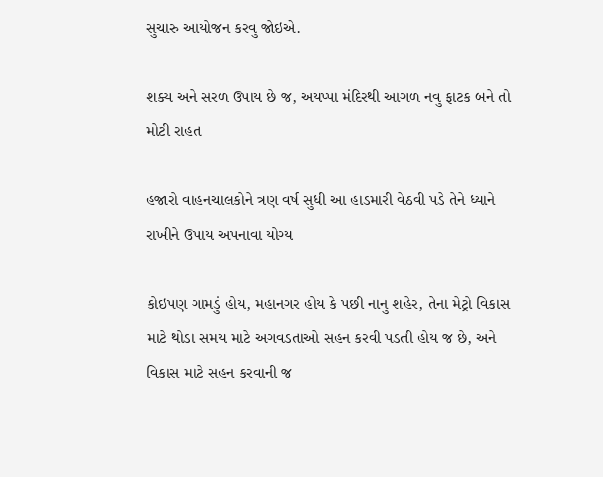સુચારુ આયોજન કરવુ જોઇએ.

શક્ય અને સરળ ઉપાય છે જ, અયપ્પા મંદિરથી આગળ નવુ ફાટક બને તો મોટી રાહત

હજારો વાહનચાલકોને ત્રણ વર્ષ સુધી આ હાડમારી વેઠવી પડે તેને ધ્યાને રાખીને ઉપાય અપનાવા યોગ્ય

કોઇપણ ગામડું હોય, મહાનગર હોય કે પછી નાનુ શહેર, તેના મેટ્રો વિકાસ માટે થોડા સમય માટે અગવડતાઓ સહન કરવી પડતી હોય જ છે, અને વિકાસ માટે સહન કરવાની જ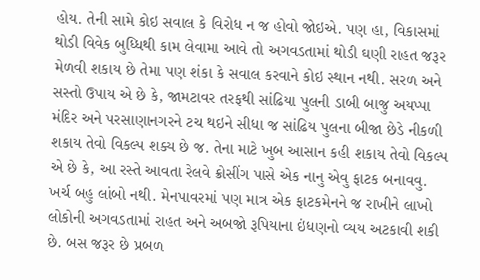હોય. તેની સામે કોઇ સવાલ કે વિરોધ ન જ હોવો જોઇએ. પણ હા, વિકાસમાં થોડી વિવેક બુધ્ધિથી કામ લેવામા આવે તો અગવડતામાં થોડી ઘણી રાહત જરૂર મેળવી શકાય છે તેમા પણ શંકા કે સવાલ કરવાને કોઇ સ્થાન નથી. સરળ અને સસ્તો ઉપાય એ છે કે, જામટાવર તરફથી સાંઢિયા પુલની ડાબી બાજુ અયપ્પા મંદિર અને પરસાણાનગરને ટચ થઇને સીધા જ સાંઢિય પુલના બીજા છેડે નીકળી શકાય તેવો વિકલ્પ શક્ય છે જ. તેના માટે ખુબ આસાન કહી શકાય તેવો વિકલ્પ એ છે કે, આ રસ્તે આવતા રેલવે ક્રોસીંગ પાસે એક નાનુ એવુ ફાટક બનાવવુ. ખર્ચ બહુ લાંબો નથી. મેનપાવરમાં પણ માત્ર એક ફાટકમેનને જ રાખીને લાખો લોકોની અગવડતામાં રાહત અને અબજો રૂપિયાના ઇંધણનો વ્યય અટકાવી શકી છે. બસ જરૂર છે પ્રબળ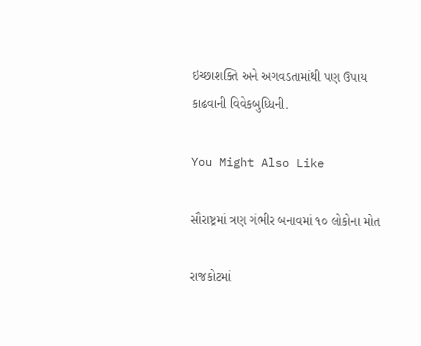ઇચ્છાશક્તિ અને અગવડતામાંથી પણ ઉપાય કાઢવાની વિવેકબુધ્ધિની.

You Might Also Like

સૌરાષ્ટ્રમાં ત્રણ ગંભીર બનાવમાં ૧૦ લોકોના મોત

રાજકોટમાં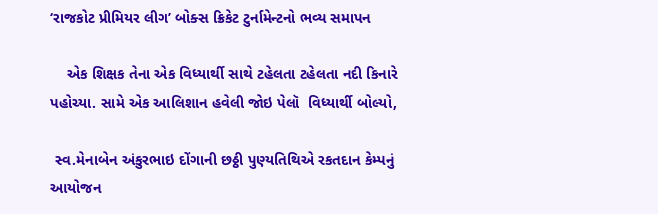‘રાજકોટ પ્રીમિયર લીગ’ બોક્સ ક્રિકેટ ટુર્નામેન્ટનો ભવ્ય સમાપન

    એક શિક્ષક તેના એક વિધ્યાર્થી સાથે ટહેલતા ટહેલતા નદી કિનારે પહોચ્યા. સામે એક આલિશાન હવેલી જોઇ પેલૉ  વિધ્યાર્થી બોલ્યો,

 સ્વ.મેનાબેન અંકુરભાઇ દોંગાની છઠ્ઠી પુણ્યતિથિએ રકતદાન કેમ્પનું આયોજન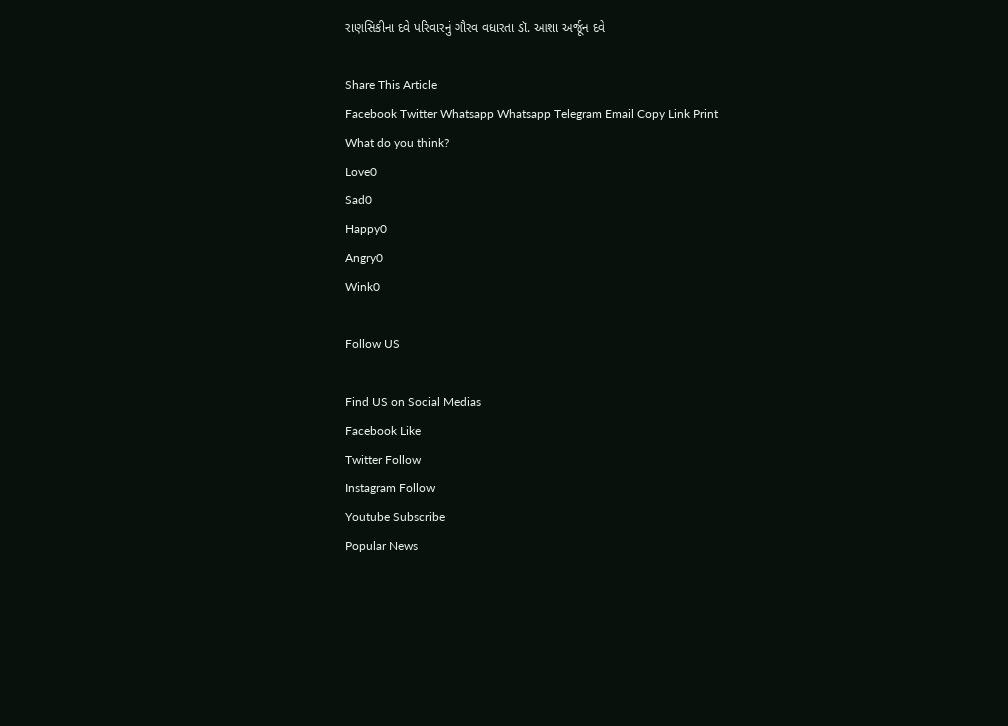રાણસિકીના દવે પરિવારનું ગૌરવ વધારતા ડૉ. આશા અર્જૂન દવે

Share This Article
Facebook Twitter Whatsapp Whatsapp Telegram Email Copy Link Print
What do you think?
Love0
Sad0
Happy0
Angry0
Wink0

Follow US

Find US on Social Medias
Facebook Like
Twitter Follow
Instagram Follow
Youtube Subscribe
Popular News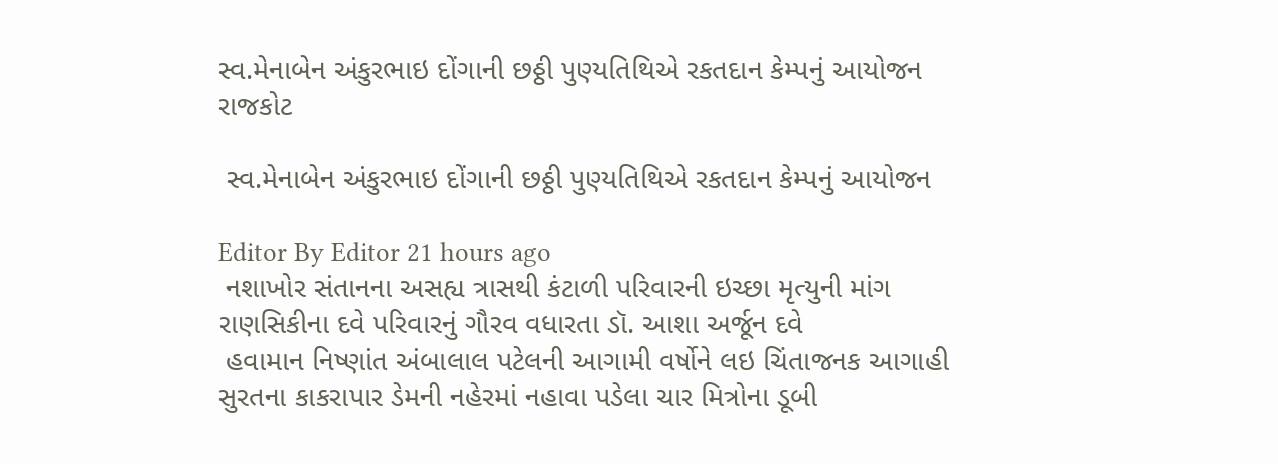સ્વ.મેનાબેન અંકુરભાઇ દોંગાની છઠ્ઠી પુણ્યતિથિએ રકતદાન કેમ્પનું આયોજન
રાજકોટ

 સ્વ.મેનાબેન અંકુરભાઇ દોંગાની છઠ્ઠી પુણ્યતિથિએ રકતદાન કેમ્પનું આયોજન

Editor By Editor 21 hours ago
 નશાખોર સંતાનના અસહ્ય ત્રાસથી કંટાળી પરિવારની ઇચ્છા મૃત્યુની માંગ
રાણસિકીના દવે પરિવારનું ગૌરવ વધારતા ડૉ. આશા અર્જૂન દવે
 હવામાન નિષ્ણાંત અંબાલાલ પટેલની આગામી વર્ષોને લઇ ચિંતાજનક આગાહી
સુરતના કાકરાપાર ડેમની નહેરમાં નહાવા પડેલા ચાર મિત્રોના ડૂબી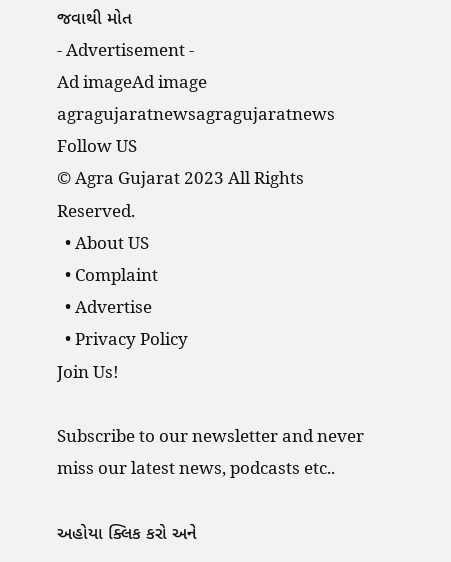જવાથી મોત
- Advertisement -
Ad imageAd image
agragujaratnewsagragujaratnews
Follow US
© Agra Gujarat 2023 All Rights Reserved.
  • About US
  • Complaint
  • Advertise
  • Privacy Policy
Join Us!

Subscribe to our newsletter and never miss our latest news, podcasts etc..

અહોયા ક્લિક કરો અને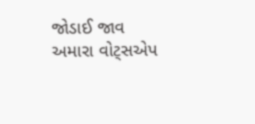જોડાઈ જાવ અમારા વોટ્સએપ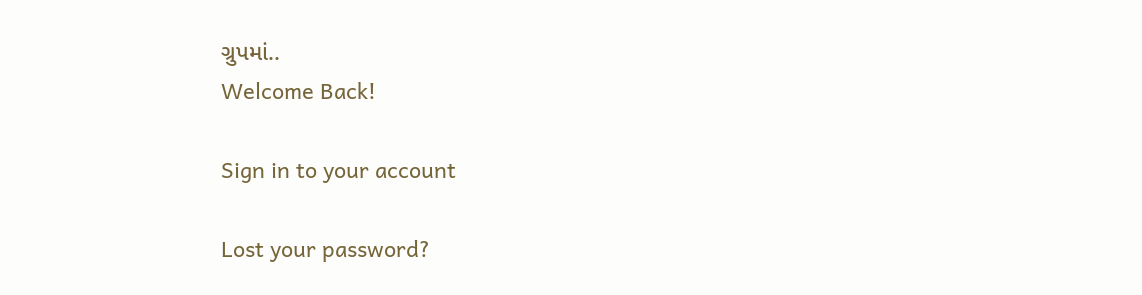ગ્રુપમાં..
Welcome Back!

Sign in to your account

Lost your password?